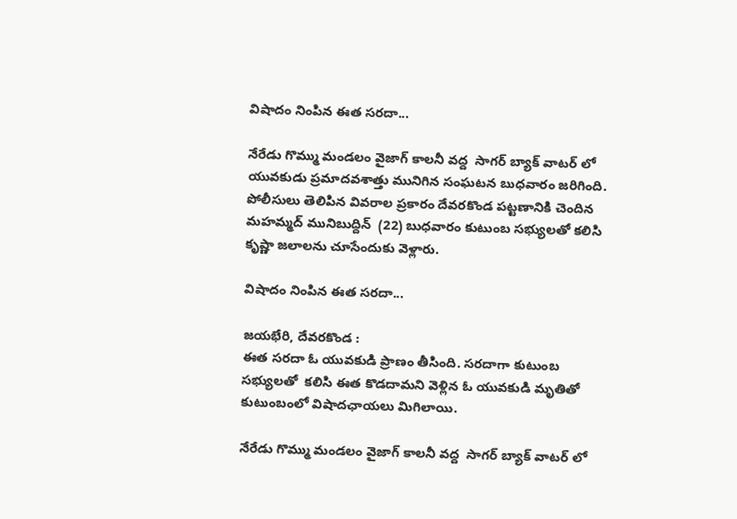విషాదం నింపిన ఈత సరదా...

నేరేడు గొమ్ము మండలం వైజాగ్ కాలనీ వద్ద  సాగర్ బ్యాక్ వాటర్ లో  యువకుడు ప్రమాదవశాత్తు మునిగిన సంఘటన బుధవారం జరిగింది. పోలీసులు తెలిపిన వివరాల ప్రకారం దేవరకొండ పట్టణానికి చెందిన మహమ్మద్ మునిబుద్దిన్  (22) బుధవారం కుటుంబ సభ్యులతో కలిసి కృష్ణా జలాలను చూసేందుకు వెళ్లారు.

విషాదం నింపిన ఈత సరదా...

జయభేరి, దేవరకొండ :
ఈత సరదా ఓ యువకుడి ప్రాణం తీసింది. సరదాగా కుటుంబ సభ్యులతో  కలిసి ఈత కొడదామని వెళ్లిన ఓ యువకుడి మృతితో కుటుంబంలో విషాదఛాయలు మిగిలాయి.

నేరేడు గొమ్ము మండలం వైజాగ్ కాలనీ వద్ద  సాగర్ బ్యాక్ వాటర్ లో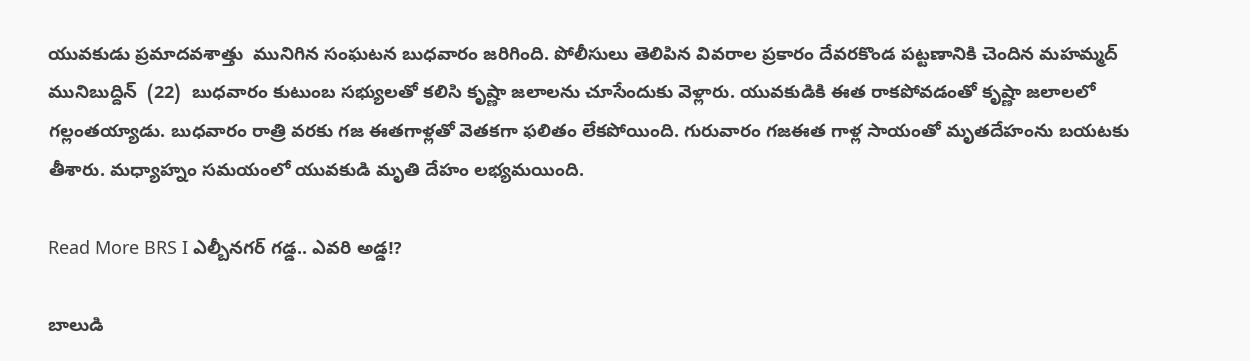యువకుడు ప్రమాదవశాత్తు  మునిగిన సంఘటన బుధవారం జరిగింది. పోలీసులు తెలిపిన వివరాల ప్రకారం దేవరకొండ పట్టణానికి చెందిన మహమ్మద్ మునిబుద్దిన్  (22)  బుధవారం కుటుంబ సభ్యులతో కలిసి కృష్ణా జలాలను చూసేందుకు వెళ్లారు. యువకుడికి ఈత రాకపోవడంతో కృష్ణా జలాలలో గల్లంతయ్యాడు. బుధవారం రాత్రి వరకు గజ ఈతగాళ్లతో వెతకగా ఫలితం లేకపోయింది. గురువారం గజఈత గాళ్ల సాయంతో మృతదేహంను బయటకు తీశారు. మధ్యాహ్నం సమయంలో యువకుడి మృతి దేహం లభ్యమయింది.

Read More BRS I ఎల్బీనగర్ గడ్డ.. ఎవరి అడ్డ!?

బాలుడి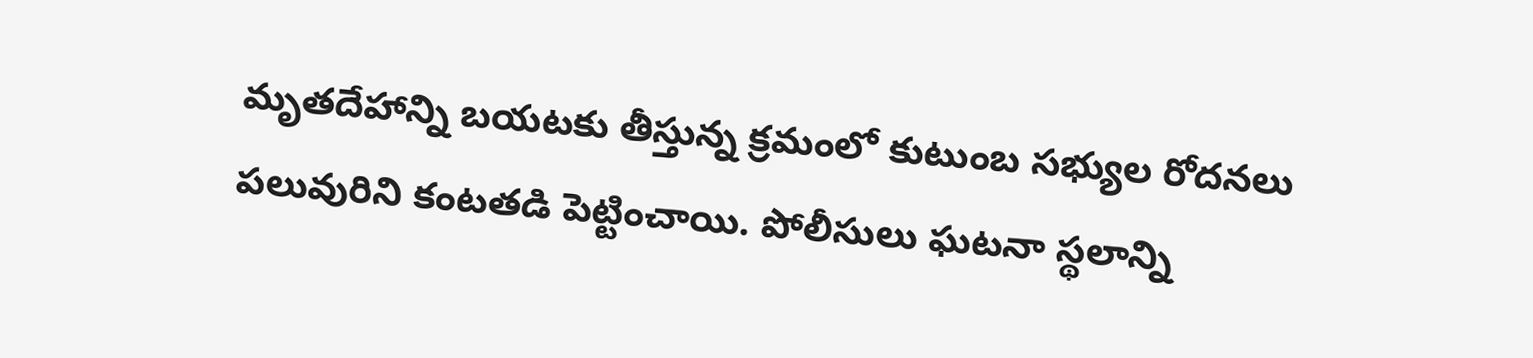మృతదేహాన్ని బయటకు తీస్తున్న క్రమంలో కుటుంబ సభ్యుల రోదనలు పలువురిని కంటతడి పెట్టించాయి. పోలీసులు ఘటనా స్థలాన్ని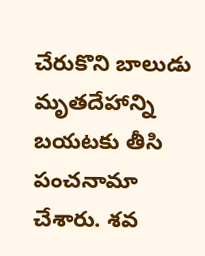చేరుకొని బాలుడు మృతదేహాన్ని బయటకు తీసి పంచనామా చేశారు. శవ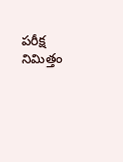పరీక్ష నిమిత్తం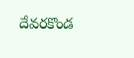దేవరకొండ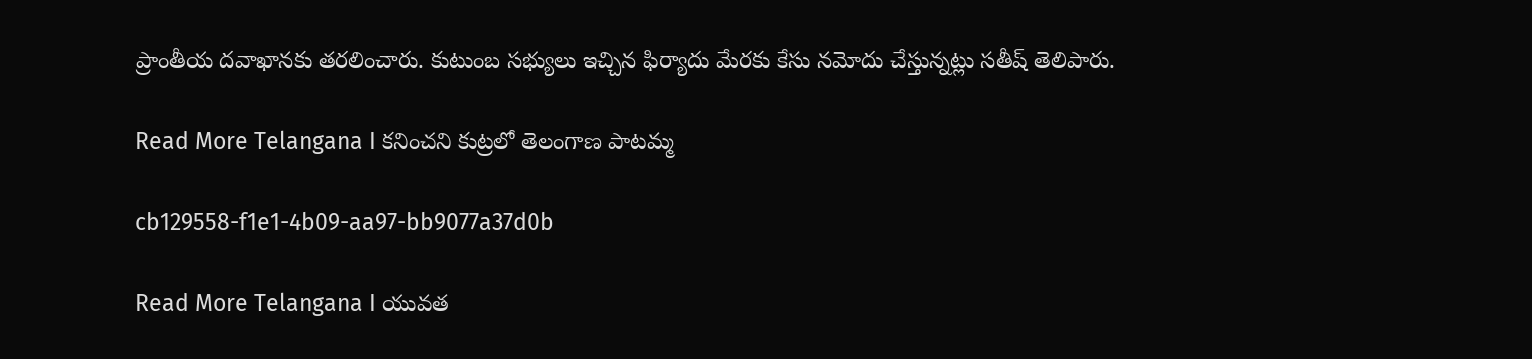ప్రాంతీయ దవాఖానకు తరలించారు. కుటుంబ సభ్యులు ఇచ్చిన ఫిర్యాదు మేరకు కేసు నమోదు చేస్తున్నట్లు సతీష్ తెలిపారు.

Read More Telangana I కనించని కుట్రలో తెలంగాణ పాటమ్మ

cb129558-f1e1-4b09-aa97-bb9077a37d0b

Read More Telangana I యువత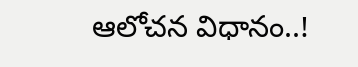ఆలోచన విధానం..!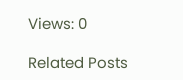Views: 0

Related Posts